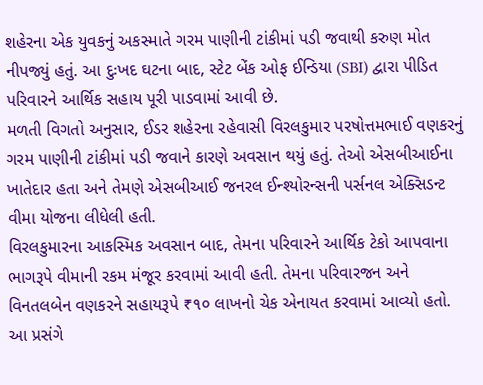શહેરના એક યુવકનું અકસ્માતે ગરમ પાણીની ટાંકીમાં પડી જવાથી કરુણ મોત નીપજ્યું હતું. આ દુઃખદ ઘટના બાદ, સ્ટેટ બેંક ઓફ ઈન્ડિયા (SBI) દ્વારા પીડિત પરિવારને આર્થિક સહાય પૂરી પાડવામાં આવી છે.
મળતી વિગતો અનુસાર, ઈડર શહેરના રહેવાસી વિરલકુમાર પરષોત્તમભાઈ વણકરનું ગરમ પાણીની ટાંકીમાં પડી જવાને કારણે અવસાન થયું હતું. તેઓ એસબીઆઈના ખાતેદાર હતા અને તેમણે એસબીઆઈ જનરલ ઈન્શ્યોરન્સની પર્સનલ એક્સિડન્ટ વીમા યોજના લીધેલી હતી.
વિરલકુમારના આકસ્મિક અવસાન બાદ, તેમના પરિવારને આર્થિક ટેકો આપવાના ભાગરૂપે વીમાની રકમ મંજૂર કરવામાં આવી હતી. તેમના પરિવારજન અને વિનતલબેન વણકરને સહાયરૂપે ₹૧૦ લાખનો ચેક એનાયત કરવામાં આવ્યો હતો.
આ પ્રસંગે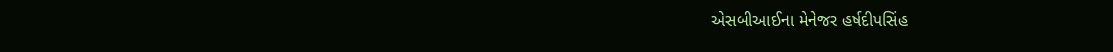એસબીઆઈના મેનેજર હર્ષદીપસિંહ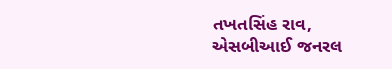તખતસિંહ રાવ, એસબીઆઈ જનરલ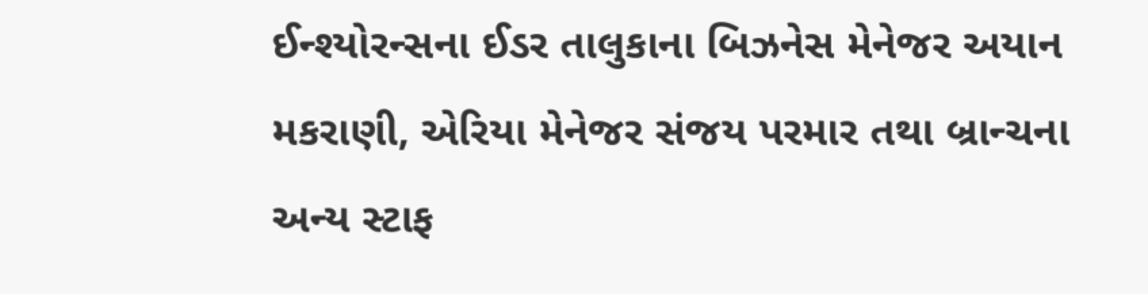ઈન્શ્યોરન્સના ઈડર તાલુકાના બિઝનેસ મેનેજર અયાન મકરાણી, એરિયા મેનેજર સંજય પરમાર તથા બ્રાન્ચના અન્ય સ્ટાફ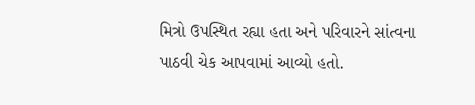મિત્રો ઉપસ્થિત રહ્યા હતા અને પરિવારને સાંત્વના પાઠવી ચેક આપવામાં આવ્યો હતો.